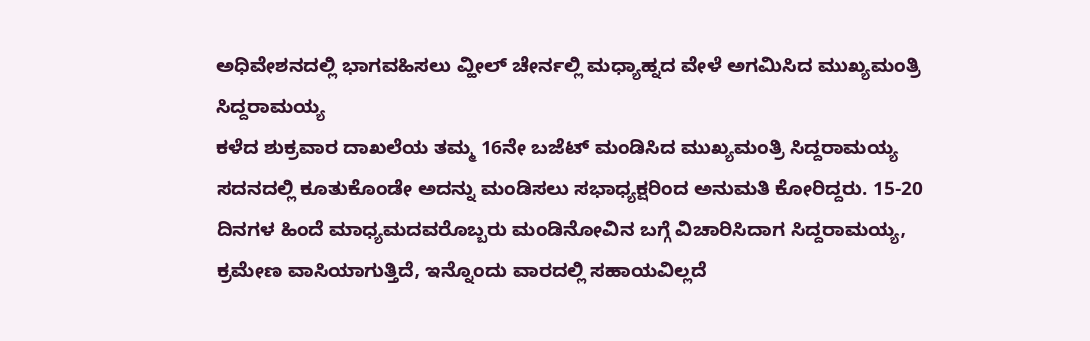ಅಧಿವೇಶನದಲ್ಲಿ ಭಾಗವಹಿಸಲು ವ್ಹೀಲ್ ಚೇರ್ನಲ್ಲಿ ಮಧ್ಯಾಹ್ನದ ವೇಳೆ ಅಗಮಿಸಿದ ಮುಖ್ಯಮಂತ್ರಿ ಸಿದ್ದರಾಮಯ್ಯ
ಕಳೆದ ಶುಕ್ರವಾರ ದಾಖಲೆಯ ತಮ್ಮ 16ನೇ ಬಜೆಟ್ ಮಂಡಿಸಿದ ಮುಖ್ಯಮಂತ್ರಿ ಸಿದ್ದರಾಮಯ್ಯ ಸದನದಲ್ಲಿ ಕೂತುಕೊಂಡೇ ಅದನ್ನು ಮಂಡಿಸಲು ಸಭಾಧ್ಯಕ್ಷರಿಂದ ಅನುಮತಿ ಕೋರಿದ್ದರು. 15-20 ದಿನಗಳ ಹಿಂದೆ ಮಾಧ್ಯಮದವರೊಬ್ಬರು ಮಂಡಿನೋವಿನ ಬಗ್ಗೆ ವಿಚಾರಿಸಿದಾಗ ಸಿದ್ದರಾಮಯ್ಯ, ಕ್ರಮೇಣ ವಾಸಿಯಾಗುತ್ತಿದೆ, ಇನ್ನೊಂದು ವಾರದಲ್ಲಿ ಸಹಾಯವಿಲ್ಲದೆ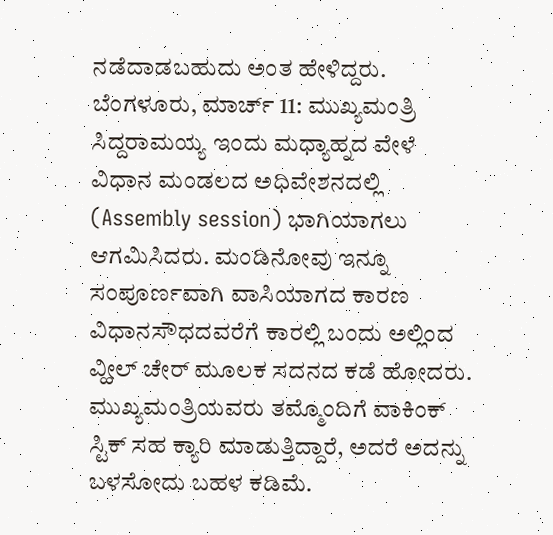ನಡೆದಾಡಬಹುದು ಅಂತ ಹೇಳಿದ್ದರು.
ಬೆಂಗಳೂರು, ಮಾರ್ಚ್ 11: ಮುಖ್ಯಮಂತ್ರಿ ಸಿದ್ದರಾಮಯ್ಯ ಇಂದು ಮಧ್ಯಾಹ್ನದ ವೇಳೆ ವಿಧಾನ ಮಂಡಲದ ಅಧಿವೇಶನದಲ್ಲಿ (Assembly session) ಭಾಗಿಯಾಗಲು ಆಗಮಿಸಿದರು. ಮಂಡಿನೋವು ಇನ್ನೂ ಸಂಪೂರ್ಣವಾಗಿ ವಾಸಿಯಾಗದ ಕಾರಣ ವಿಧಾನಸೌಧದವರೆಗೆ ಕಾರಲ್ಲಿ ಬಂದು ಅಲ್ಲಿಂದ ವ್ಹೀಲ್ ಚೇರ್ ಮೂಲಕ ಸದನದ ಕಡೆ ಹೋದರು. ಮುಖ್ಯಮಂತ್ರಿಯವರು ತಮ್ಮೊಂದಿಗೆ ವಾಕಿಂಕ್ ಸ್ಟಿಕ್ ಸಹ ಕ್ಯಾರಿ ಮಾಡುತ್ತಿದ್ದಾರೆ, ಅದರೆ ಅದನ್ನು ಬಳಸೋದು ಬಹಳ ಕಡಿಮೆ.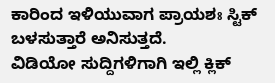ಕಾರಿಂದ ಇಳಿಯುವಾಗ ಪ್ರಾಯಶಃ ಸ್ಟಿಕ್ ಬಳಸುತ್ತಾರೆ ಅನಿಸುತ್ತದೆ.
ವಿಡಿಯೋ ಸುದ್ದಿಗಳಿಗಾಗಿ ಇಲ್ಲಿ ಕ್ಲಿಕ್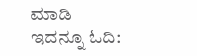ಮಾಡಿ
ಇದನ್ನೂ ಓದಿ: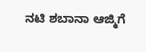ನಟಿ ಶಬಾನಾ ಆಜ್ಮಿಗೆ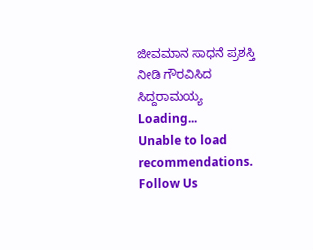ಜೀವಮಾನ ಸಾಧನೆ ಪ್ರಶಸ್ತಿ ನೀಡಿ ಗೌರವಿಸಿದ ಸಿದ್ದರಾಮಯ್ಯ
Loading...
Unable to load recommendations.
Follow Us